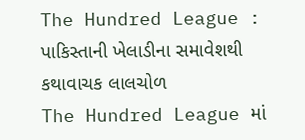The Hundred League : પાકિસ્તાની ખેલાડીના સમાવેશથી કથાવાચક લાલચોળ
The Hundred League માં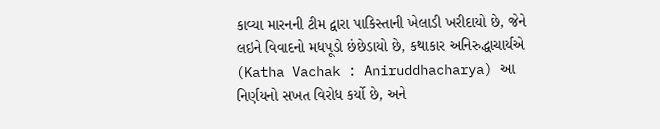કાવ્યા મારનની ટીમ દ્વારા પાકિસ્તાની ખેલાડી ખરીદાયો છે, જેને લઇને વિવાદનો મધપૂડો છંછેડાયો છે, કથાકાર અનિરુદ્ધાચાર્યએ (Katha Vachak : Aniruddhacharya) આ નિર્ણયનો સખત વિરોધ કર્યો છે, અને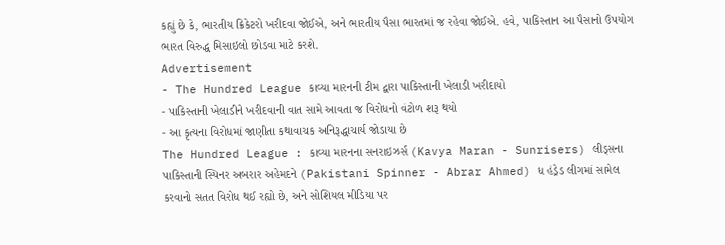કહ્યું છે કે, ભારતીય ક્રિકેટરો ખરીદવા જોઈએ, અને ભારતીય પૈસા ભારતમાં જ રહેવા જોઈએ. હવે, પાકિસ્તાન આ પૈસાનો ઉપયોગ ભારત વિરુદ્ધ મિસાઇલો છોડવા માટે કરશે.
Advertisement
- The Hundred League કાવ્યા મારનની ટીમ દ્વારા પાકિસ્તાની ખેલાડી ખરીદાયો
- પાકિસ્તાની ખેલાડીને ખરીદવાની વાત સામે આવતા જ વિરોધનો વંટોળ શરૂ થયો
- આ કૃત્યના વિરોધમાં જાણીતા કથાવાચક અનિરૂદ્ધાચાર્ય જોડાયા છે
The Hundred League : કાવ્યા મારનના સનરાઇઝર્સ (Kavya Maran - Sunrisers) લીડ્સના પાકિસ્તાની સ્પિનર અબરાર અહેમદને (Pakistani Spinner - Abrar Ahmed) ધ હંડ્રેડ લીગમાં સામેલ કરવાનો સતત વિરોધ થઈ રહ્યો છે, અને સોશિયલ મીડિયા પર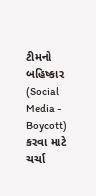ટીમનો બહિષ્કાર (Social Media - Boycott) કરવા માટે ચર્ચા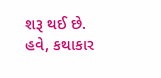શરૂ થઈ છે. હવે, કથાકાર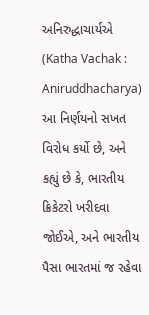અનિરુદ્ધાચાર્યએ (Katha Vachak : Aniruddhacharya) આ નિર્ણયનો સખત વિરોધ કર્યો છે, અને કહ્યું છે કે, ભારતીય ક્રિકેટરો ખરીદવા જોઈએ, અને ભારતીય પૈસા ભારતમાં જ રહેવા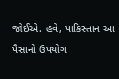જોઈએ. હવે, પાકિસ્તાન આ પૈસાનો ઉપયોગ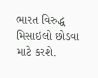ભારત વિરુદ્ધ મિસાઇલો છોડવા માટે કરશે.